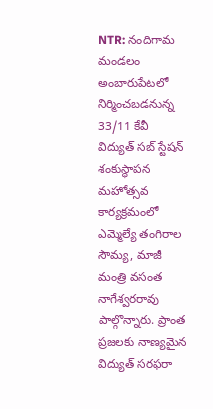NTR: నందిగామ మండలం అంబారుపేటలో నిర్మించబడనున్న 33/11 కేవీ విద్యుత్ సబ్ స్టేషన్ శంకుస్థాపన మహోత్సవ కార్యక్రమంలో ఎమ్మెల్యే తంగిరాల సౌమ్య, మాజీ మంత్రి వసంత నాగేశ్వరరావు పాల్గొన్నారు. ప్రాంత ప్రజలకు నాణ్యమైన విద్యుత్ సరఫరా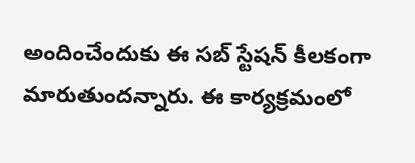అందించేందుకు ఈ సబ్ స్టేషన్ కీలకంగా మారుతుందన్నారు. ఈ కార్యక్రమంలో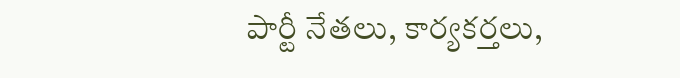పార్టీ నేతలు, కార్యకర్తలు,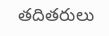తదితరులు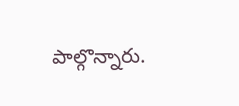పాల్గొన్నారు.